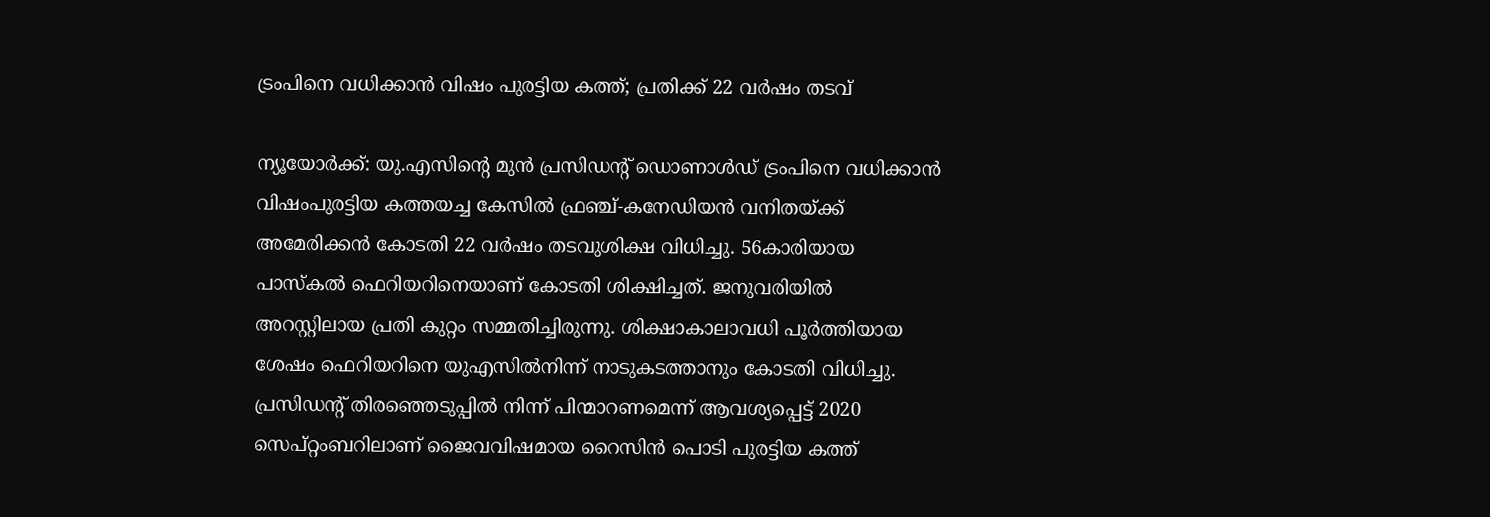ട്രംപിനെ വധിക്കാന്‍ വിഷം പുരട്ടിയ കത്ത്; പ്രതിക്ക് 22 വര്‍ഷം തടവ്

ന്യൂയോര്‍ക്ക്: യു.എസിന്റെ മുന്‍ പ്രസിഡന്റ് ഡൊണാള്‍ഡ് ട്രംപിനെ വധിക്കാന്‍ വിഷംപുരട്ടിയ കത്തയച്ച കേസില്‍ ഫ്രഞ്ച്-കനേഡിയന്‍ വനിതയ്ക്ക് അമേരിക്കന്‍ കോടതി 22 വര്‍ഷം തടവുശിക്ഷ വിധിച്ചു. 56കാരിയായ പാസ്‌കല്‍ ഫെറിയറിനെയാണ് കോടതി ശിക്ഷിച്ചത്. ജനുവരിയില്‍ അറസ്റ്റിലായ പ്രതി കുറ്റം സമ്മതിച്ചിരുന്നു. ശിക്ഷാകാലാവധി പൂര്‍ത്തിയായ ശേഷം ഫെറിയറിനെ യുഎസില്‍നിന്ന് നാടുകടത്താനും കോടതി വിധിച്ചു.
പ്രസിഡന്റ് തിരഞ്ഞെടുപ്പില്‍ നിന്ന് പിന്മാറണമെന്ന് ആവശ്യപ്പെട്ട് 2020 സെപ്റ്റംബറിലാണ് ജൈവവിഷമായ റൈസിന്‍ പൊടി പുരട്ടിയ കത്ത്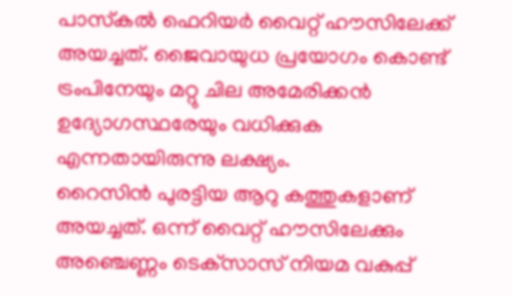പാസ്‌കല്‍ ഫെറിയര്‍ വൈറ്റ് ഹൗസിലേക്ക് അയച്ചത്. ജൈവായുധ പ്രയോഗം കൊണ്ട് ട്രംപിനേയും മറ്റു ചില അമേരിക്കന്‍ ഉദ്യോഗസ്ഥരേയും വധിക്കുക എന്നതായിരുന്നു ലക്ഷ്യം.
റൈസിന്‍ പുരട്ടിയ ആറു കത്തുകളാണ് അയച്ചത്. ഒന്ന് വൈറ്റ് ഹൗസിലേക്കും അഞ്ചെണ്ണം ടെക്‌സാസ് നിയമ വകുപ്പ്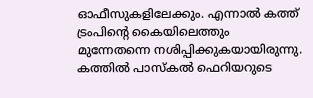ഓഫീസുകളിലേക്കും. എന്നാല്‍ കത്ത് ട്രംപിന്റെ കൈയിലെത്തും മുന്നേതന്നെ നശിപ്പിക്കുകയായിരുന്നു. കത്തില്‍ പാസ്‌കല്‍ ഫെറിയറുടെ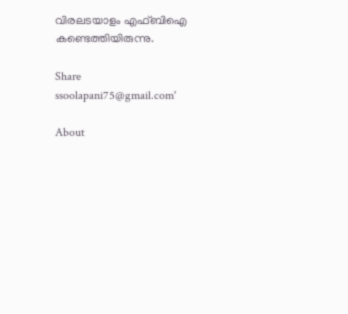വിരലടയാളം എഫ്ബിഐ കണ്ടെത്തിയിരുന്നു.

Share
ssoolapani75@gmail.com'

About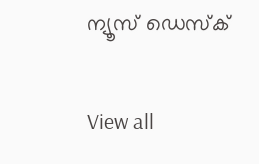ന്യൂസ് ഡെസ്ക്

View all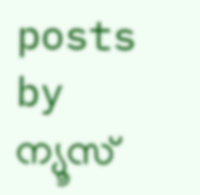posts by ന്യൂസ്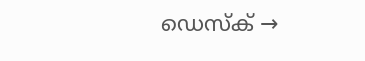ഡെസ്ക് →